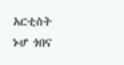አርቲስት ኑሆ ጎበና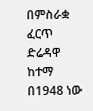በምስራቋ ፈርጥ ድሬዳዋ ከተማ በ1948 ነው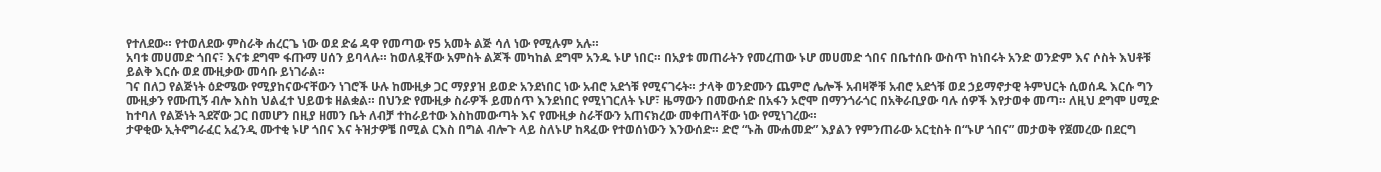የተለደው። የተወለደው ምስራቅ ሐረርጌ ነው ወደ ድሬ ዳዋ የመጣው የ5 አመት ልጅ ሳለ ነው የሚሉም አሉ።
አባቱ መሀመድ ጎበና፣ እናቱ ደግሞ ፋጡማ ሀሰን ይባላሉ። ከወለዷቸው አምስት ልጆች መካከል ደግሞ አንዱ ኑሆ ነበር። በአያቱ መጠራትን የመረጠው ኑሆ መሀመድ ጎበና በቤተሰቡ ውስጥ ከነበሩት አንድ ወንድም እና ሶስት እህቶቹ ይልቅ እርሱ ወደ ሙዚቃው መሳቡ ይነገራል።
ገና በለጋ የልጅነት ዕድሜው የሚያከናውናቸውን ነገሮች ሁሉ ከሙዚቃ ጋር ማያያዝ ይወድ አንደነበር ነው አብሮ አደጎቹ የሚናገሩት። ታላቅ ወንድሙን ጨምሮ ሌሎች አብዛኞቹ አብሮ አደጎቹ ወደ ኃይማኖታዊ ትምህርት ሲወሰዱ እርሱ ግን ሙዚቃን የሙጢኝ ብሎ እስከ ህልፈተ ህይወቱ ዘልቋል። በህንድ የሙዚቃ ስራዎች ይመሰጥ እንደነበር የሚነገርለት ኑሆ፣ ዜማውን በመውሰድ በአፋን ኦሮሞ በማንጎራጎር በአቅራቢያው ባሉ ሰዎች እየታወቀ መጣ። ለዚህ ደግሞ ሀሚድ ከተባለ የልጅነት ጓደኛው ጋር በመሆን በዚያ ዘመን ቤት ለብቻ ተከራይተው እስከመውጣት እና የሙዚቃ ስራቸውን አጠናክረው መቀጠላቸው ነው የሚነገረው።
ታዋቂው ኢትኖግራፈር አፈንዲ ሙተቂ ኑሆ ጎበና እና ትዝታዎቼ በሚል ርእስ በግል ብሎጉ ላይ ስለኑሆ ከጻፈው የተወሰነውን እንውሰድ። ድሮ “ኑሕ ሙሐመድ” እያልን የምንጠራው አርቲስት በ“ኑሆ ጎበና” መታወቅ የጀመረው በደርግ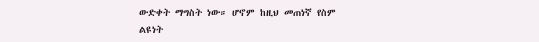ውድቀት ማግስት ነው። ሆኖም ከዚህ መጠነኛ የስም ልዩነት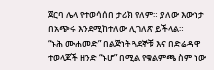ጀርባ ሌላ የተወሳሰበ ታሪክ የለም። ያለው እውነታ በአጭሩ እንደሚከተለው ሊገለጽ ይችላል።
“ኑሕ ሙሐመድ” በልጅነት ጓደኞቹ እና በድሬዳዋ ተወላጆች ዘንድ “ኑሆ” በሚል የቁልምጫ ስም ነው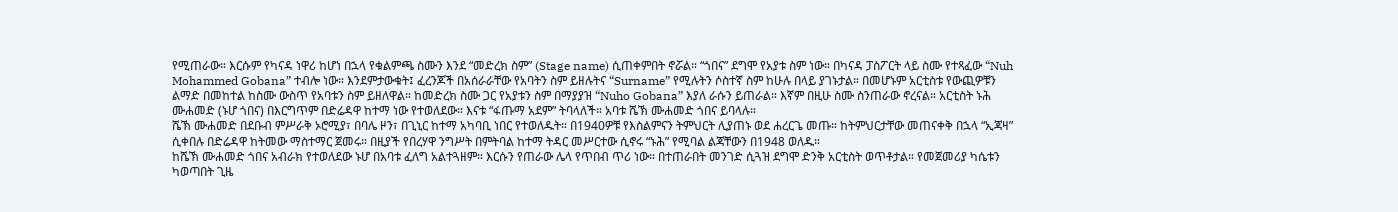የሚጠራው። እርሱም የካናዳ ነዋሪ ከሆነ በኋላ የቁልምጫ ስሙን እንደ “መድረክ ስም” (Stage name) ሲጠቀምበት ኖሯል። “ጎበና” ደግሞ የአያቱ ስም ነው። በካናዳ ፓስፖርት ላይ ስሙ የተጻፈው “Nuh Mohammed Gobana” ተብሎ ነው። እንደምታውቁት፤ ፈረንጆች በአሰራራቸው የአባትን ስም ይዘሉትና “Surname” የሚሉትን ሶስተኛ ስም ከሁሉ በላይ ያገኑታል። በመሆኑም አርቲስቱ የውጪዎቹን ልማድ በመከተል ከስሙ ውስጥ የአባቱን ስም ይዘለዋል። ከመድረክ ስሙ ጋር የአያቱን ስም በማያያዝ “Nuho Gobana” እያለ ራሱን ይጠራል። እኛም በዚሁ ስሙ ስንጠራው ኖረናል። አርቲስት ኑሕ ሙሐመድ (ኑሆ ጎበና) በእርግጥም በድሬዳዋ ከተማ ነው የተወለደው። እናቱ “ፋጡማ አደም” ትባላለች። አባቱ ሼኽ ሙሐመድ ጎበና ይባላሉ።
ሼኽ ሙሐመድ በደቡብ ምሥራቅ ኦሮሚያ፣ በባሌ ዞን፣ በጊኒር ከተማ አካባቢ ነበር የተወለዱት። በ1940ዎቹ የእስልምናን ትምህርት ሊያጠኑ ወደ ሐረርጌ መጡ። ከትምህርታቸው መጠናቀቅ በኋላ “ኢጃዛ” ሲቀበሉ በድሬዳዋ ከትመው ማስተማር ጀመሩ። በዚያች የበረሃዋ ንግሥት በምትባል ከተማ ትዳር መሥርተው ሲኖሩ “ኑሕ” የሚባል ልጃቸውን በ1948 ወለዱ።
ከሼኽ ሙሐመድ ጎበና አብራክ የተወለደው ኑሆ በአባቱ ፈለግ አልተጓዘም። እርሱን የጠራው ሌላ የጥበብ ጥሪ ነው። በተጠራበት መንገድ ሲጓዝ ደግሞ ድንቅ አርቲስት ወጥቶታል። የመጀመሪያ ካሴቱን ካወጣበት ጊዜ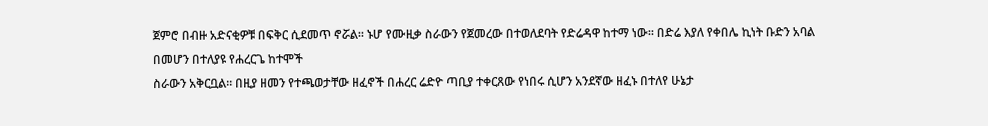ጀምሮ በብዙ አድናቂዎቹ በፍቅር ሲደመጥ ኖሯል። ኑሆ የሙዚቃ ስራውን የጀመረው በተወለደባት የድሬዳዋ ከተማ ነው። በድሬ እያለ የቀበሌ ኪነት ቡድን አባል በመሆን በተለያዩ የሐረርጌ ከተሞች
ስራውን አቅርቧል። በዚያ ዘመን የተጫወታቸው ዘፈኖች በሐረር ሬድዮ ጣቢያ ተቀርጸው የነበሩ ሲሆን አንደኛው ዘፈኑ በተለየ ሁኔታ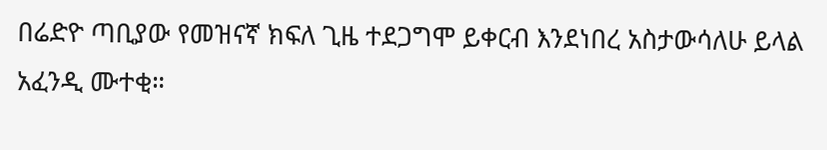በሬድዮ ጣቢያው የመዝናኛ ክፍለ ጊዜ ተደጋግሞ ይቀርብ እንደነበረ አስታውሳለሁ ይላል አፈንዲ ሙተቂ።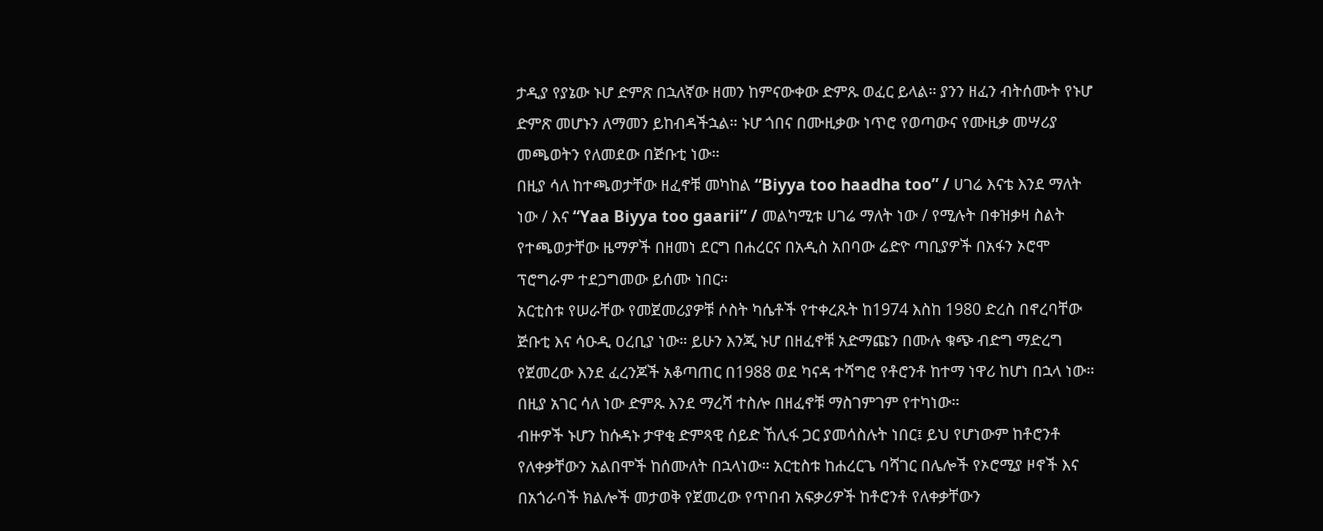ታዲያ የያኔው ኑሆ ድምጽ በኋለኛው ዘመን ከምናውቀው ድምጹ ወፈር ይላል። ያንን ዘፈን ብትሰሙት የኑሆ ድምጽ መሆኑን ለማመን ይከብዳችኋል። ኑሆ ጎበና በሙዚቃው ነጥሮ የወጣውና የሙዚቃ መሣሪያ መጫወትን የለመደው በጅቡቲ ነው።
በዚያ ሳለ ከተጫወታቸው ዘፈኖቹ መካከል “Biyya too haadha too” / ሀገሬ እናቴ እንደ ማለት ነው / እና “Yaa Biyya too gaarii” / መልካሚቱ ሀገሬ ማለት ነው / የሚሉት በቀዝቃዛ ስልት የተጫወታቸው ዜማዎች በዘመነ ደርግ በሐረርና በአዲስ አበባው ሬድዮ ጣቢያዎች በአፋን ኦሮሞ ፕሮግራም ተደጋግመው ይሰሙ ነበር።
አርቲስቱ የሠራቸው የመጀመሪያዎቹ ሶስት ካሴቶች የተቀረጹት ከ1974 እስከ 1980 ድረስ በኖረባቸው ጅቡቲ እና ሳዑዲ ዐረቢያ ነው። ይሁን እንጂ ኑሆ በዘፈኖቹ አድማጩን በሙሉ ቁጭ ብድግ ማድረግ የጀመረው እንደ ፈረንጆች አቆጣጠር በ1988 ወደ ካናዳ ተሻግሮ የቶሮንቶ ከተማ ነዋሪ ከሆነ በኋላ ነው። በዚያ አገር ሳለ ነው ድምጹ እንደ ማረሻ ተስሎ በዘፈኖቹ ማስገምገም የተካነው።
ብዙዎች ኑሆን ከሱዳኑ ታዋቂ ድምጻዊ ሰይድ ኸሊፋ ጋር ያመሳስሉት ነበር፤ ይህ የሆነውም ከቶሮንቶ የለቀቃቸውን አልበሞች ከሰሙለት በኋላነው። አርቲስቱ ከሐረርጌ ባሻገር በሌሎች የኦሮሚያ ዞኖች እና በአጎራባች ክልሎች መታወቅ የጀመረው የጥበብ አፍቃሪዎች ከቶሮንቶ የለቀቃቸውን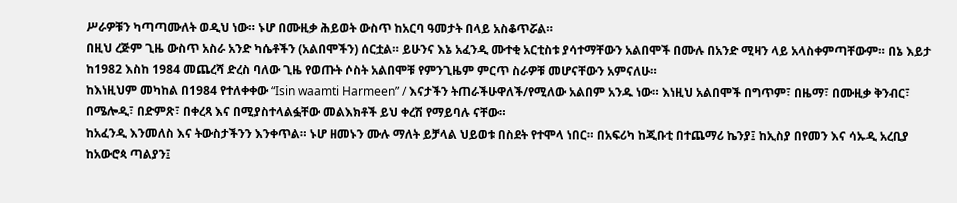ሥራዎቹን ካጣጣሙለት ወዲህ ነው። ኑሆ በሙዚቃ ሕይወት ውስጥ ከአርባ ዓመታት በላይ አስቆጥሯል።
በዚህ ረጅም ጊዜ ውስጥ አስራ አንድ ካሴቶችን (አልበሞችን) ሰርቷል። ይሁንና እኔ አፈንዲ ሙተቂ አርቲስቱ ያሳተማቸውን አልበሞች በሙሉ በአንድ ሚዛን ላይ አላስቀምጣቸውም። በኔ እይታ ከ1982 እስከ 1984 መጨረሻ ድረስ ባለው ጊዜ የወጡት ሶስት አልበሞቹ የምንጊዜም ምርጥ ስራዎቹ መሆናቸውን አምናለሁ።
ከእነዚህም መካከል በ1984 የተለቀቀው “Isin waamti Harmeen” / እናታችን ትጠራችሁዋለች/የሚለው አልበም አንዱ ነው። እነዚህ አልበሞች በግጥም፣ በዜማ፣ በሙዚቃ ቅንብር፣ በሜሎዲ፣ በድምጽ፣ በቀረጻ እና በሚያስተላልፏቸው መልእክቶች ይህ ቀረሽ የማይባሉ ናቸው።
ከአፈንዲ እንመለስ እና ትውስታችንን እንቀጥል። ኑሆ ዘመኑን ሙሉ ማለት ይቻላል ህይወቱ በስደት የተሞላ ነበር። በአፍሪካ ከጂቡቲ በተጨማሪ ኬንያ፤ ከኢስያ በየመን እና ሳኡዲ አረቢያ ከአውሮጳ ጣልያን፤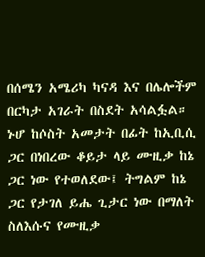በሰሜን አሜሪካ ካናዳ እና በሌሎችም በርካታ አገራት በስደት አሳልፏል።
ኑሆ ከሶስት አመታት በፊት ከኢቢሲ ጋር በነበረው ቆይታ ላይ ሙዚቃ ከኔ ጋር ነው የተወለደው፤ ትግልም ከኔ ጋር የታገለ ይሔ ጊታር ነው በማለት ስለእሱና የሙዚቃ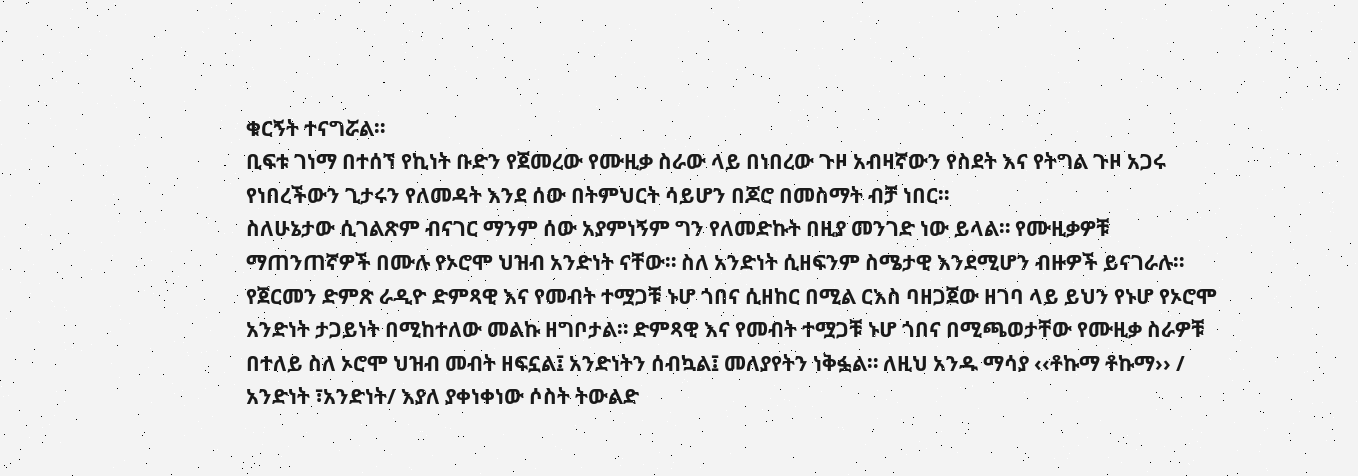ቁርኝት ተናግሯል።
ቢፍቱ ገነማ በተሰኘ የኪነት ቡድን የጀመረው የሙዚቃ ስራው ላይ በነበረው ጉዞ አብዛኛውን የስደት እና የትግል ጉዞ አጋሩ የነበረችውን ጊታሩን የለመዳት እንደ ሰው በትምህርት ሳይሆን በጆሮ በመስማት ብቻ ነበር።
ስለሁኔታው ሲገልጽም ብናገር ማንም ሰው አያምነኝም ግን የለመድኩት በዚያ መንገድ ነው ይላል። የሙዚቃዎቹ ማጠንጠኛዎች በሙሉ የኦሮሞ ህዝብ አንድነት ናቸው። ስለ አንድነት ሲዘፍንም ስሜታዊ እንደሚሆን ብዙዎች ይናገራሉ።
የጀርመን ድምጽ ራዲዮ ድምጻዊ እና የመብት ተሟጋቹ ኑሆ ጎበና ሲዘከር በሚል ርእስ ባዘጋጀው ዘገባ ላይ ይህን የኑሆ የኦሮሞ አንድነት ታጋይነት በሚከተለው መልኩ ዘግቦታል። ድምጻዊ እና የመብት ተሟጋቹ ኑሆ ጎበና በሚጫወታቸው የሙዚቃ ስራዎቹ በተለይ ስለ ኦሮሞ ህዝብ መብት ዘፍኗል፤ አንድነትን ሰብኳል፤ መለያየትን ነቅፏል። ለዚህ አንዱ ማሳያ ‹‹ቶኩማ ቶኩማ›› / አንድነት ፣አንድነት/ እያለ ያቀነቀነው ሶስት ትውልድ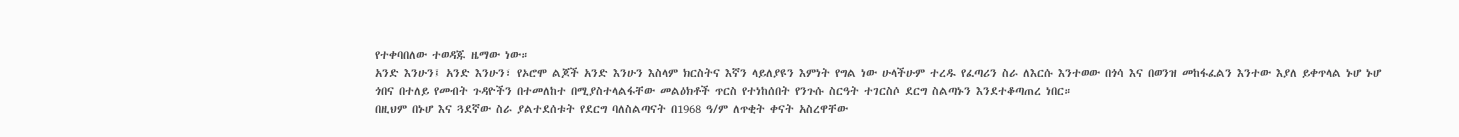የተቀባበለው ተወዳጁ ዜማው ነው።
አንድ እንሁን፤ አንድ እንሁን፣ የኦሮሞ ልጆች አንድ እንሁን እስላም ክርስትና እኛን ላይለያዩን እምነት የግል ነው ሁላችሁም ተረዱ የፈጣሪን ስራ ለእርሱ እንተወው በጎሳ እና በወንዝ መከፋፈልን እንተው እያለ ይቀጥላል ኑሆ ኑሆ ጎበና በተለይ የመብት ጉዳዮችን በተመለከተ በሚያስተላልፋቸው መልዕክቶች ጥርስ የተነከሰበት የንጉሱ ስርዓት ተገርስሶ ደርግ ስልጣኑን እንደተቆጣጠረ ነበር።
በዚህም በኑሆ እና ጓደኛው ስራ ያልተደሰቱት የደርግ ባለስልጣናት በ1968 ዓ/ም ለጥቂት ቀናት አስረዋቸው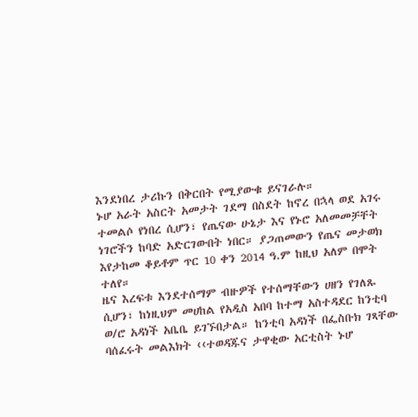እንደነበረ ታሪኩን በቅርበት የሚያውቁ ይናገራሉ።
ኑሆ አራት አስርት አመታት ገደማ በስደት ከኖረ በኋላ ወደ አገሩ ተመልሶ የነበረ ሲሆን፣ የጤናው ሁኔታ እና የኑሮ አለመመቻቸት ነገሮችን ከባድ አድርገውበት ነበር። ያጋጠመውን የጤና መታወክ እየታከመ ቆይቶም ጥር 10 ቀን 2014 ዓ.ም ከዚህ አለም በሞት ተለየ።
ዜና እረፍቱ እንደተሰማም ብዙዎች የተሰማቸውን ሀዘን የገለጹ ሲሆን፣ ከነዚህም መሀከል የአዲስ አበባ ከተማ አስተዳደር ከንቲባ ወ/ሮ አዳነች አቤቤ ይገኙበታል። ከንቲባ አዳነች በፌስቡክ ገጻቸው ባሰፈሩት መልእክት ‹‹ተወዳጁና ታዋቂው አርቲስት ኑሆ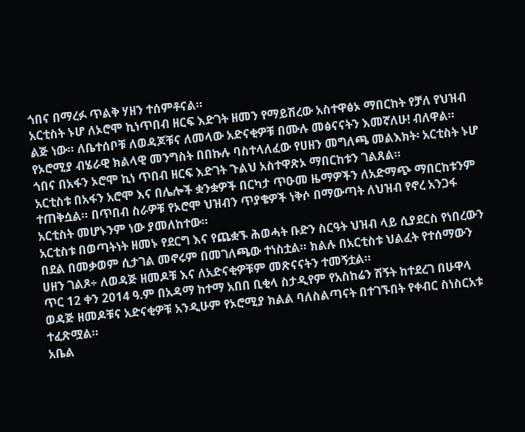ጎበና በማረፉ ጥልቅ ሃዘን ተሰምቶናል።
አርቲስት ኑሆ ለኦሮሞ ኪነጥበብ ዘርፍ እድገት ዘመን የማይሽረው አስተዋፅኦ ማበርከት የቻለ የህዝብ ልጅ ነው። ለቤተሰቦቹ ለወዳጆቹና ለመላው አድናቂዎቹ በሙሉ መፅናናትን እመኛለሁ! ብለዋል። የኦሮሚያ ብሄራዊ ክልላዊ መንግስት በበኩሉ ባስተላለፈው የሀዘን መግለጫ መልእክት፡ አርቲስት ኑሆ ጎበና በአፋን ኦሮሞ ኪነ ጥበብ ዘርፍ እድገት ጉልህ አስተዋጽኦ ማበርከቱን ገልጸል።
አርቲስቱ በአፋን አሮሞ እና በሌሎች ቋንቋዎች በርካታ ጥዑመ ዜማዎችን ለአድማጭ ማበርከቱንም ተጠቅሷል። በጥበብ ስራዎቹ የኦሮሞ ህዝብን ጥያቄዎች ነቅሶ በማውጣት ለህዝብ የኖረ አንጋፋ አርቲስት መሆኑንም ነው ያመለከተው።
አርቲስቱ በወጣትነት ዘመኑ የደርግ እና የጨቋኙ ሕወሓት ቡድን ስርዓት ህዝብ ላይ ሲያደርስ የነበረውን በደል በመቃወም ሲታገል መኖሩም በመገለጫው ተነስቷል። ክልሉ በአርቲስቱ ህልፈት የተሰማውን ሀዘን ገልጾ÷ ለወዳጅ ዘመዶቹ እና ለአድናቂዎቹም መጽናናትን ተመኝቷል።
ጥር 12 ቀን 2014 ዓ.ም በአዳማ ከተማ አበበ ቢቂላ ስታዲየም የአስከሬን ሽኝት ከተደረገ በሁዋላ ወዳጅ ዘመዶቹና አድናቂዎቹ አንዲሁም የኦሮሚያ ክልል ባለስልጣናት በተገኙበት የቀብር ስነስርአቱ ተፈጽሟል።
አቤል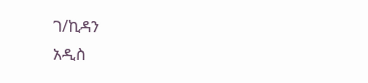ገ/ኪዳን
አዲስ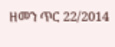ዘመን ጥር 22/2014